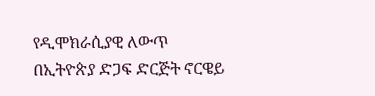የዲሞክራሲያዊ ለውጥ በኢትዮጵያ ድጋፍ ድርጅት ኖርዌይ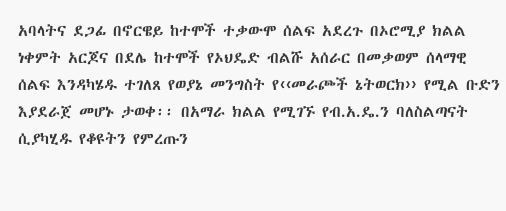አባላትና ደጋፊ በኖርዌይ ከተሞች ተቃውሞ ሰልፍ አደረጉ በኦሮሚያ ክልል ነቀምት አርጆና በደሌ ከተሞች የኦህዴድ ብልሹ አሰራር በመቃወም ሰላማዊ ሰልፍ እንዳካሄዱ ተገለጸ የወያኔ መንግስት የ‹‹መራጮች ኔትወርክ›› የሚል ቡድን እያደራጀ መሆኑ ታወቀ፡፡ በአማራ ክልል የሚገኙ የብ.አ.ዴ.ን ባለስልጣናት ሲያካሂዱ የቆዩትን የምረጡን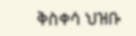ቅስቀሳ ህዝቡ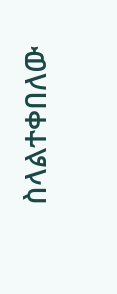ስላልተቀበለው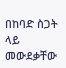በከባድ ስጋት ላይ መውደቃቸው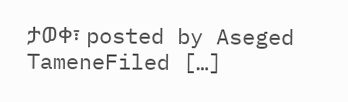ታወቀ፣ posted by Aseged TameneFiled […]